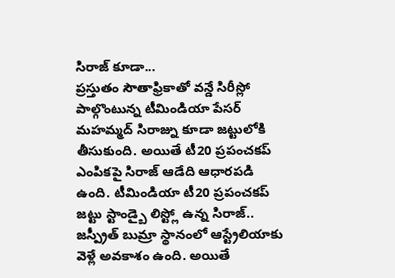సిరాజ్ కూడా...
ప్రస్తుతం సౌతాఫ్రికాతో వన్డే సిరీస్లో పాల్గొంటున్న టీమిండియా పేసర్ మహమ్మద్ సిరాజ్ను కూడా జట్టులోకి తీసుకుంది. అయితే టీ20 ప్రపంచకప్ ఎంపికపై సిరాజ్ ఆడేది ఆధారపడి ఉంది. టీమిండియా టీ20 ప్రపంచకప్ జట్టు స్టాండ్బై లిస్ట్లో ఉన్న సిరాజ్.. జస్ప్రీత్ బుమ్రా స్థానంలో ఆస్ట్రేలియాకు వెళ్లే అవకాశం ఉంది. అయితే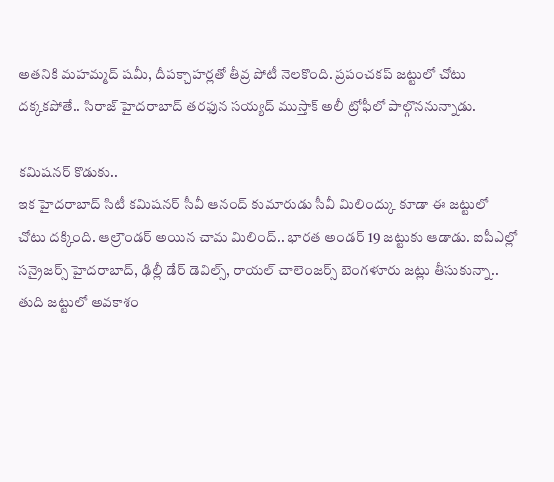అతనికి మహమ్మద్ షమీ, దీపక్చాహర్లతో తీవ్ర పోటీ నెలకొంది. ప్రపంచకప్ జట్టులో చోటు దక్కకపోతే.. సిరాజ్ హైదరాబాద్ తరఫున సయ్యద్ ముస్తాక్ అలీ ట్రోఫీలో పాల్గొననున్నాడు.

కమిషనర్ కొడుకు..
ఇక హైదరాబాద్ సిటీ కమిషనర్ సీవీ ఆనంద్ కుమారుడు సీవీ మిలింద్కు కూడా ఈ జట్టులో చోటు దక్కింది. ఆల్రౌండర్ అయిన చామ మిలింద్.. భారత అండర్ 19 జట్టుకు ఆడాడు. ఐపీఎల్లో సన్రైజర్స్ హైదరాబాద్, ఢిల్లీ డేర్ డెవిల్స్, రాయల్ చాలెంజర్స్ బెంగళూరు జట్లు తీసుకున్నా.. తుది జట్టులో అవకాశం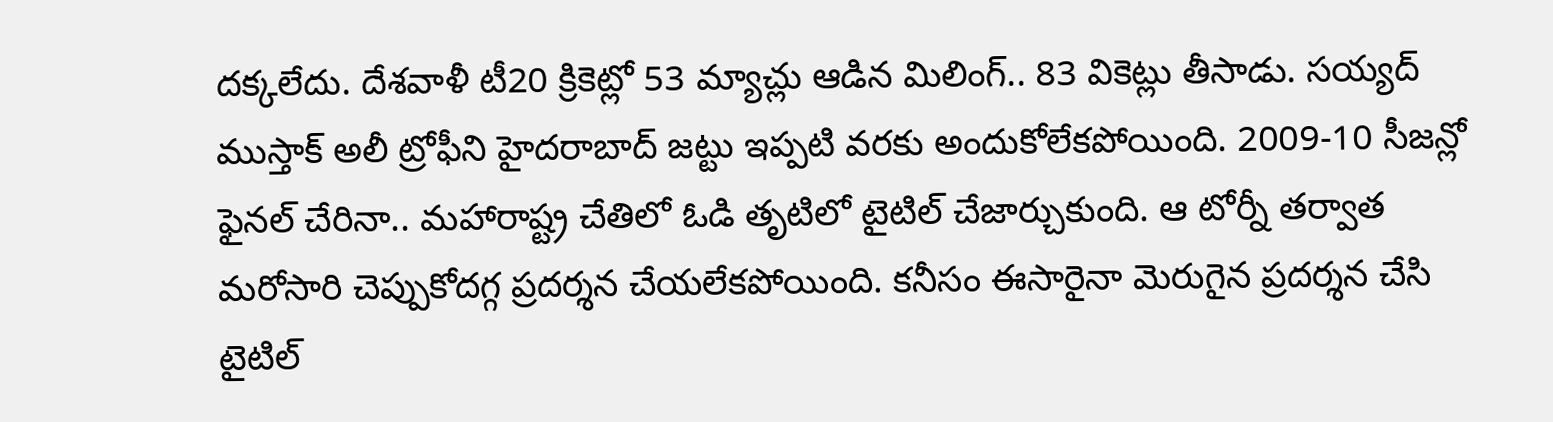దక్కలేదు. దేశవాళీ టీ20 క్రికెట్లో 53 మ్యాచ్లు ఆడిన మిలింగ్.. 83 వికెట్లు తీసాడు. సయ్యద్ ముస్తాక్ అలీ ట్రోఫీని హైదరాబాద్ జట్టు ఇప్పటి వరకు అందుకోలేకపోయింది. 2009-10 సీజన్లో ఫైనల్ చేరినా.. మహారాష్ట్ర చేతిలో ఓడి తృటిలో టైటిల్ చేజార్చుకుంది. ఆ టోర్నీ తర్వాత మరోసారి చెప్పుకోదగ్గ ప్రదర్శన చేయలేకపోయింది. కనీసం ఈసారైనా మెరుగైన ప్రదర్శన చేసి టైటిల్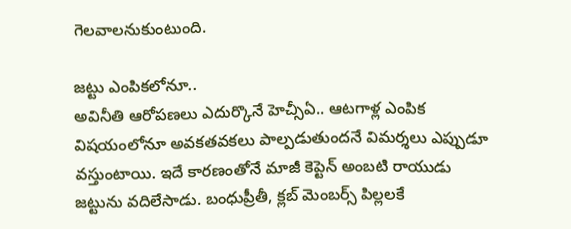గెలవాలనుకుంటుంది.

జట్టు ఎంపికలోనూ..
అవినీతి ఆరోపణలు ఎదుర్కొనే హెచ్సీఏ.. ఆటగాళ్ల ఎంపిక విషయంలోనూ అవకతవకలు పాల్పడుతుందనే విమర్శలు ఎప్పుడూ వస్తుంటాయి. ఇదే కారణంతోనే మాజీ కెప్టెన్ అంబటి రాయుడు జట్టును వదిలేసాడు. బంధుప్రీతీ, క్లబ్ మెంబర్స్ పిల్లలకే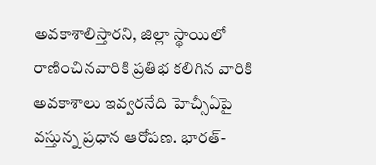అవకాశాలిస్తారని, జిల్లా స్థాయిలో రాణించినవారికి ప్రతిభ కలిగిన వారికి అవకాశాలు ఇవ్వరనేది హెచ్సీఏపై వస్తున్న ప్రధాన ఆరోపణ. భారత్-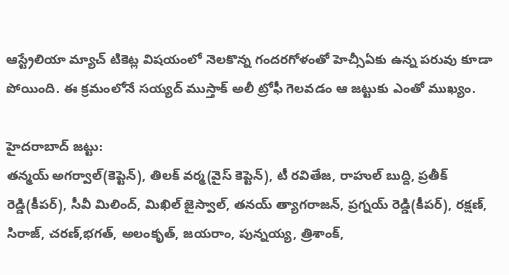ఆస్ట్రేలియా మ్యాచ్ టికెట్ల విషయంలో నెలకొన్న గందరగోళంతో హెచ్సీఏకు ఉన్న పరువు కూడా పోయింది. ఈ క్రమంలోనే సయ్యద్ ముస్తాక్ అలీ ట్రోఫీ గెలవడం ఆ జట్టుకు ఎంతో ముఖ్యం.

హైదరాబాద్ జట్టు:
తన్మయ్ అగర్వాల్(కెప్టెన్), తిలక్ వర్మ(వైస్ కెప్టెన్), టీ రవితేజ, రాహుల్ బుద్ది, ప్రతీక్ రెడ్డి(కీపర్), సీవీ మిలింద్, మిఖిల్ జైస్వాల్, తనయ్ త్యాగరాజన్, ప్రగ్నయ్ రెడ్డి(కీపర్), రక్షణ్, సిరాజ్, చరణ్,భగత్, అలంకృత్, జయరాం, పున్నయ్య, త్రిశాంక్,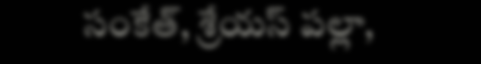సంకేత్, శ్రేయస్ పల్లా,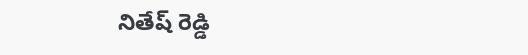నితేష్ రెడ్డి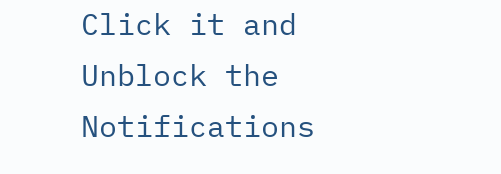Click it and Unblock the Notifications